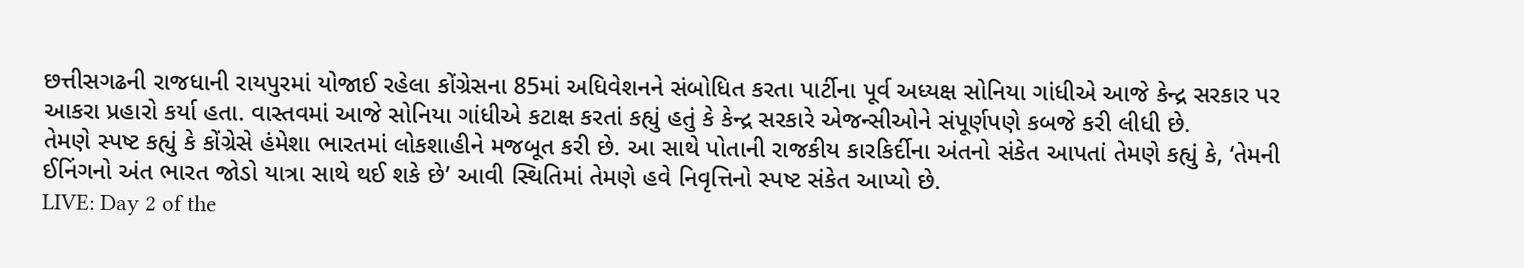છત્તીસગઢની રાજધાની રાયપુરમાં યોજાઈ રહેલા કોંગ્રેસના 85માં અધિવેશનને સંબોધિત કરતા પાર્ટીના પૂર્વ અધ્યક્ષ સોનિયા ગાંધીએ આજે કેન્દ્ર સરકાર પર આકરા પ્રહારો કર્યા હતા. વાસ્તવમાં આજે સોનિયા ગાંધીએ કટાક્ષ કરતાં કહ્યું હતું કે કેન્દ્ર સરકારે એજન્સીઓને સંપૂર્ણપણે કબજે કરી લીધી છે.
તેમણે સ્પષ્ટ કહ્યું કે કોંગ્રેસે હંમેશા ભારતમાં લોકશાહીને મજબૂત કરી છે. આ સાથે પોતાની રાજકીય કારકિર્દીના અંતનો સંકેત આપતાં તેમણે કહ્યું કે, ‘તેમની ઈનિંગનો અંત ભારત જોડો યાત્રા સાથે થઈ શકે છે’ આવી સ્થિતિમાં તેમણે હવે નિવૃત્તિનો સ્પષ્ટ સંકેત આપ્યો છે.
LIVE: Day 2 of the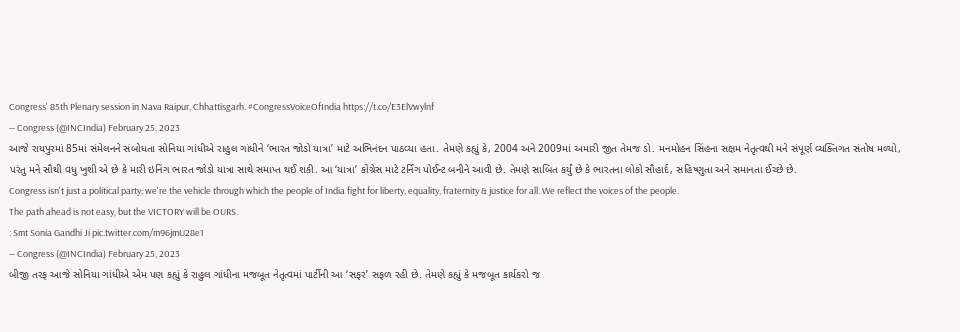Congress' 85th Plenary session in Nava Raipur, Chhattisgarh. #CongressVoiceOfIndia https://t.co/E3ElVwylnf
— Congress (@INCIndia) February 25, 2023
આજે રાયપુરમાં 85માં સંમેલનને સંબોધતા સોનિયા ગાંધીએ રાહુલ ગાંધીને ‘ભારત જોડો યાત્રા’ માટે અભિનંદન પાઠવ્યા હતા. તેમણે કહ્યું કે, 2004 અને 2009માં અમારી જીત તેમજ ડો. મનમોહન સિંહના સક્ષમ નેતૃત્વથી મને સંપૂર્ણ વ્યક્તિગત સંતોષ મળ્યો, પરંતુ મને સૌથી વધુ ખુશી એ છે કે મારી ઇનિંગ ભારત જોડો યાત્રા સાથે સમાપ્ત થઈ શકી. આ ‘યાત્રા’ કોંગ્રેસ માટે ટર્નિંગ પોઈન્ટ બનીને આવી છે. તેમણે સાબિત કર્યું છે કે ભારતના લોકો સૌહાર્દ, સહિષ્ણુતા અને સમાનતા ઈચ્છે છે.
Congress isn't just a political party; we're the vehicle through which the people of India fight for liberty, equality, fraternity & justice for all. We reflect the voices of the people.
The path ahead is not easy, but the VICTORY will be OURS.
: Smt Sonia Gandhi Ji pic.twitter.com/m96jmU28e1
— Congress (@INCIndia) February 25, 2023
બીજી તરફ આજે સોનિયા ગાંધીએ એમ પણ કહ્યું કે રાહુલ ગાંધીના મજબૂત નેતૃત્વમાં પાર્ટીની આ ‘સફર’ સફળ રહી છે. તેમણે કહ્યું કે મજબૂત કાર્યકરો જ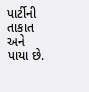પાર્ટીની તાકાત અને પાયા છે.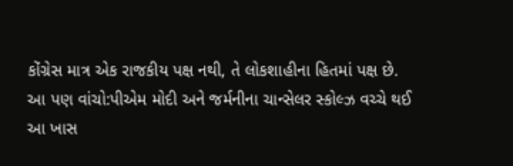કોંગ્રેસ માત્ર એક રાજકીય પક્ષ નથી, તે લોકશાહીના હિતમાં પક્ષ છે.
આ પણ વાંચો:પીએમ મોદી અને જર્મનીના ચાન્સેલર સ્કોલ્ઝ વચ્ચે થઈ આ ખાસ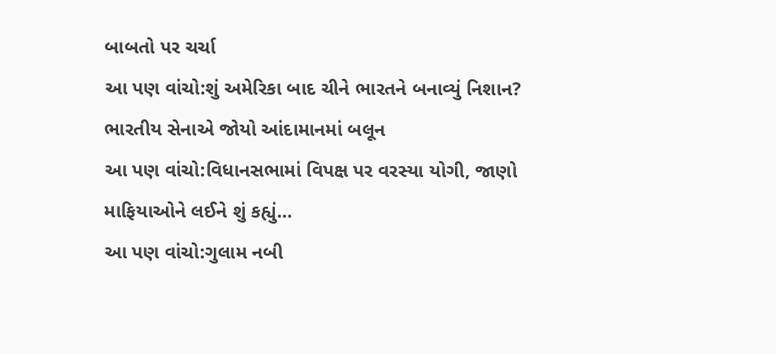બાબતો પર ચર્ચા
આ પણ વાંચો:શું અમેરિકા બાદ ચીને ભારતને બનાવ્યું નિશાન? ભારતીય સેનાએ જોયો આંદામાનમાં બલૂન
આ પણ વાંચો:વિધાનસભામાં વિપક્ષ પર વરસ્યા યોગી, જાણો માફિયાઓને લઈને શું કહ્યું…
આ પણ વાંચો:ગુલામ નબી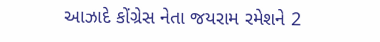આઝાદે કોંગ્રેસ નેતા જયરામ રમેશને 2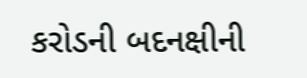કરોડની બદનક્ષીની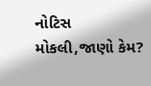નોટિસ મોકલી,જાણો કેમ?